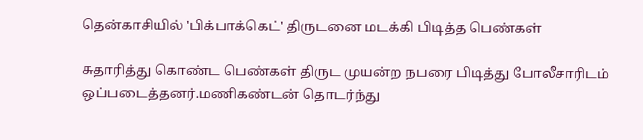தென்காசியில் 'பிக்பாக்கெட்' திருடனை மடக்கி பிடித்த பெண்கள்

சுதாரித்து கொண்ட பெண்கள் திருட முயன்ற நபரை பிடித்து போலீசாரிடம் ஒப்படைத்தனர்.மணிகண்டன் தொடர்ந்து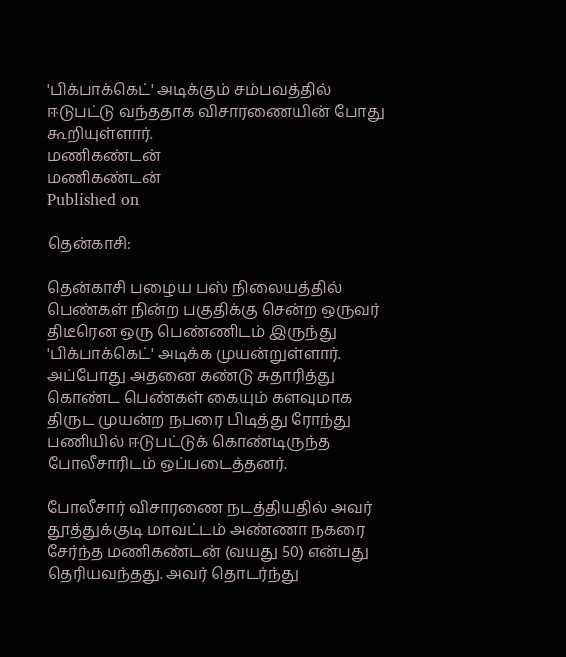'பிக்பாக்கெட்' அடிக்கும் சம்பவத்தில் ஈடுபட்டு வந்ததாக விசாரணையின் போது கூறியுள்ளார்.
மணிகண்டன்
மணிகண்டன்
Published on

தென்காசி:

தென்காசி பழைய பஸ் நிலையத்தில் பெண்கள் நின்ற பகுதிக்கு சென்ற ஒருவர் திடீரென ஒரு பெண்ணிடம் இருந்து 'பிக்பாக்கெட்' அடிக்க முயன்றுள்ளார். அப்போது அதனை கண்டு சுதாரித்து கொண்ட பெண்கள் கையும் களவுமாக திருட முயன்ற நபரை பிடித்து ரோந்து பணியில் ஈடுபட்டுக் கொண்டிருந்த போலீசாரிடம் ஒப்படைத்தனர்.

போலீசார் விசாரணை நடத்தியதில் அவர் தூத்துக்குடி மாவட்டம் அண்ணா நகரை சேர்ந்த மணிகண்டன் (வயது 50) என்பது தெரியவந்தது. அவர் தொடர்ந்து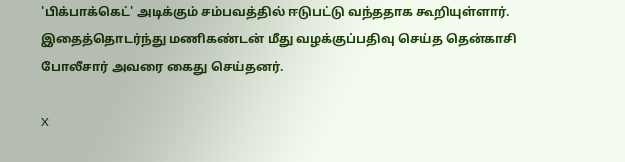'பிக்பாக்கெட்' அடிக்கும் சம்பவத்தில் ஈடுபட்டு வந்ததாக கூறியுள்ளார். இதைத்தொடர்ந்து மணிகண்டன் மீது வழக்குப்பதிவு செய்த தென்காசி போலீசார் அவரை கைது செய்தனர்.

X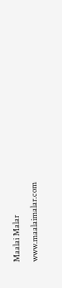Maalai Malar
www.maalaimalar.com